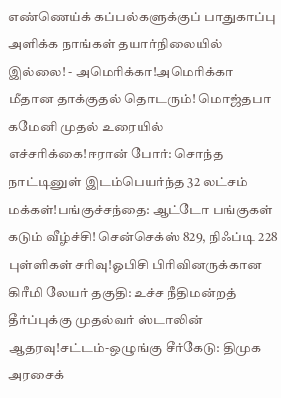எண்ணெய்க் கப்பல்களுக்குப் பாதுகாப்பு அளிக்க நாங்கள் தயார்நிலையில் இல்லை! - அமெரிக்கா!அமெரிக்கா மீதான தாக்குதல் தொடரும்! மொஜ்தபா கமேனி முதல் உரையில் எச்சரிக்கை!ஈரான் போர்: சொந்த நாட்டினுள் இடம்பெயர்ந்த 32 லட்சம் மக்கள்!பங்குச்சந்தை: ஆட்டோ பங்குகள் கடும் வீழ்ச்சி! சென்செக்ஸ் 829, நிஃப்டி 228 புள்ளிகள் சரிவு!ஓபிசி பிரிவினருக்கான கிரீமி லேயர் தகுதி: உச்ச நீதிமன்றத் தீர்ப்புக்கு முதல்வர் ஸ்டாலின் ஆதரவு!சட்டம்-ஒழுங்கு சீர்கேடு: திமுக அரசைக்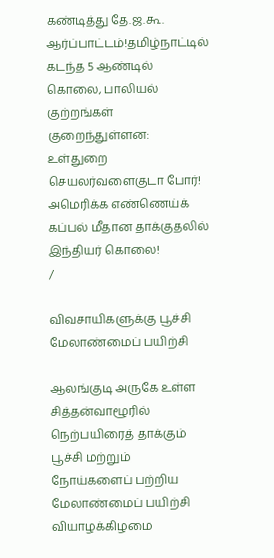கண்டித்து தே.ஜ.கூ. ஆர்ப்பாட்டம்!தமிழ்நாட்டில் கடந்த 5 ஆண்டில் கொலை, பாலியல் குற்றங்கள் குறைந்துள்ளன: உள்துறை செயலர்வளைகுடா போர்! அமெரிக்க எண்ணெய்க் கப்பல் மீதான தாக்குதலில் இந்தியர் கொலை!
/

விவசாயிகளுக்கு பூச்சி மேலாண்மைப் பயிற்சி

ஆலங்குடி அருகே உள்ள சித்தன்வாழூரில் நெற்பயிரைத் தாக்கும் பூச்சி மற்றும் நோய்களைப் பற்றிய மேலாண்மைப் பயிற்சி வியாழக்கிழமை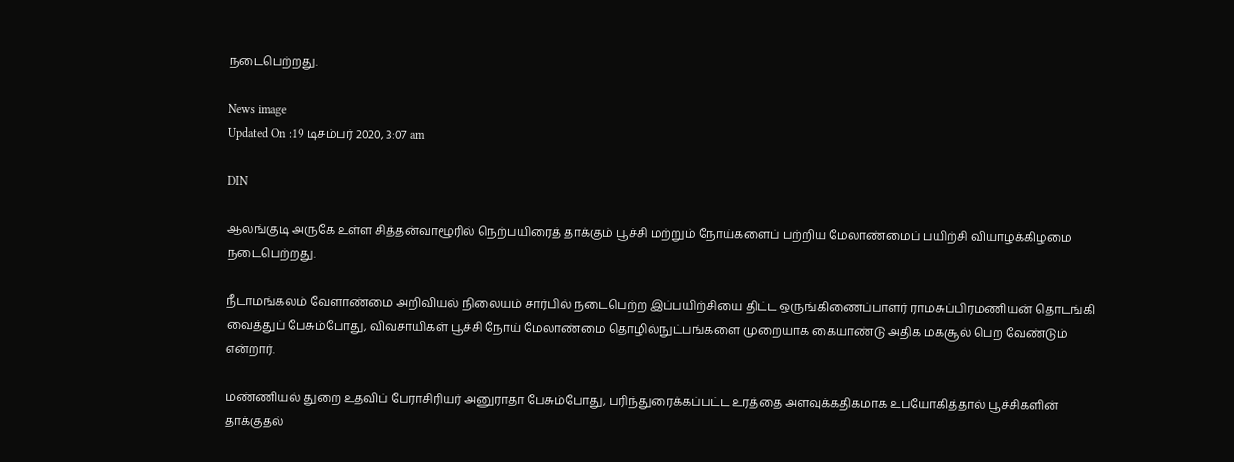நடைபெற்றது.

News image
Updated On :19 டிசம்பர் 2020, 3:07 am

DIN

ஆலங்குடி அருகே உள்ள சித்தன்வாழூரில் நெற்பயிரைத் தாக்கும் பூச்சி மற்றும் நோய்களைப் பற்றிய மேலாண்மைப் பயிற்சி வியாழக்கிழமை நடைபெற்றது.

நீடாமங்கலம் வேளாண்மை அறிவியல் நிலையம் சார்பில் நடைபெற்ற இப்பயிற்சியை திட்ட ஒருங்கிணைப்பாளர் ராமசுப்பிரமணியன் தொடங்கி வைத்துப் பேசும்போது, விவசாயிகள் பூச்சி நோய் மேலாண்மை தொழில்நுட்பங்களை முறையாக கையாண்டு அதிக மகசூல் பெற வேண்டும் என்றார்.

மண்ணியல் துறை உதவிப் பேராசிரியர் அனுராதா பேசும்போது, பரிந்துரைக்கப்பட்ட உரத்தை அளவுக்கதிகமாக உபயோகித்தால் பூச்சிகளின் தாக்குதல்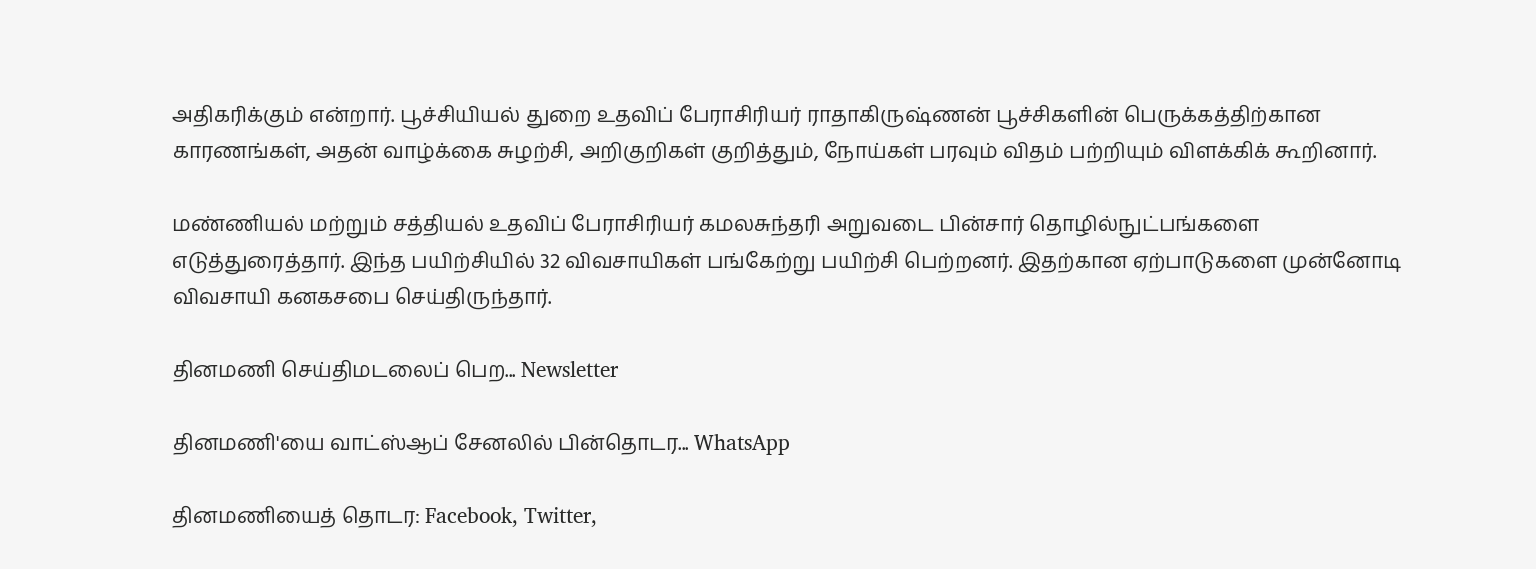அதிகரிக்கும் என்றார். பூச்சியியல் துறை உதவிப் பேராசிரியர் ராதாகிருஷ்ணன் பூச்சிகளின் பெருக்கத்திற்கான காரணங்கள், அதன் வாழ்க்கை சுழற்சி, அறிகுறிகள் குறித்தும், நோய்கள் பரவும் விதம் பற்றியும் விளக்கிக் கூறினார்.

மண்ணியல் மற்றும் சத்தியல் உதவிப் பேராசிரியர் கமலசுந்தரி அறுவடை பின்சார் தொழில்நுட்பங்களை எடுத்துரைத்தார். இந்த பயிற்சியில் 32 விவசாயிகள் பங்கேற்று பயிற்சி பெற்றனர். இதற்கான ஏற்பாடுகளை முன்னோடி விவசாயி கனகசபை செய்திருந்தார்.

தினமணி செய்திமடலைப் பெற... Newsletter

தினமணி'யை வாட்ஸ்ஆப் சேனலில் பின்தொடர... WhatsApp

தினமணியைத் தொடர: Facebook, Twitter,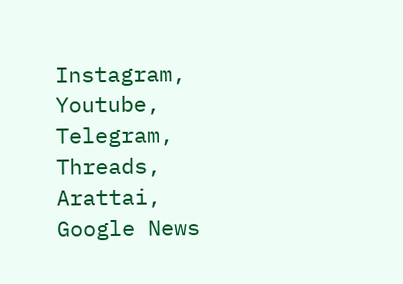Instagram, Youtube, Telegram, Threads, Arattai, Google News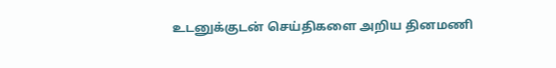உடனுக்குடன் செய்திகளை அறிய தினமணி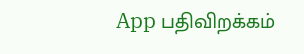App பதிவிறக்கம்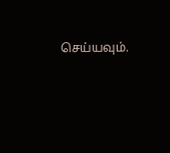செய்யவும்.